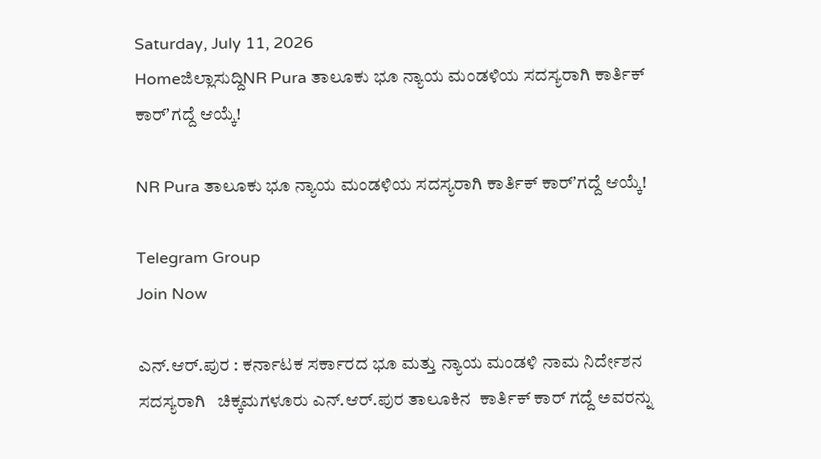Saturday, July 11, 2026
Homeಜಿಲ್ಲಾಸುದ್ದಿNR Pura ತಾಲೂಕು ಭೂ ನ್ಯಾಯ ಮಂಡಳಿಯ ಸದಸ್ಯರಾಗಿ ಕಾರ್ತಿಕ್ ಕಾರ್ʼಗದ್ದೆ ಆಯ್ಕೆ!

NR Pura ತಾಲೂಕು ಭೂ ನ್ಯಾಯ ಮಂಡಳಿಯ ಸದಸ್ಯರಾಗಿ ಕಾರ್ತಿಕ್ ಕಾರ್ʼಗದ್ದೆ ಆಯ್ಕೆ!

Telegram Group
Join Now

ಎನ್‌.ಆರ್.ಪುರ : ಕರ್ನಾಟಕ ಸರ್ಕಾರದ ಭೂ ಮತ್ತು ನ್ಯಾಯ ಮಂಡಳಿ ನಾಮ ನಿರ್ದೇಶನ ಸದಸ್ಯರಾಗಿ   ಚಿಕ್ಕಮಗಳೂರು ಎನ್‌.ಆರ್.ಪುರ ತಾಲೂಕಿನ  ಕಾರ್ತಿಕ್ ಕಾರ್ ಗದ್ದೆ ಅವರನ್ನು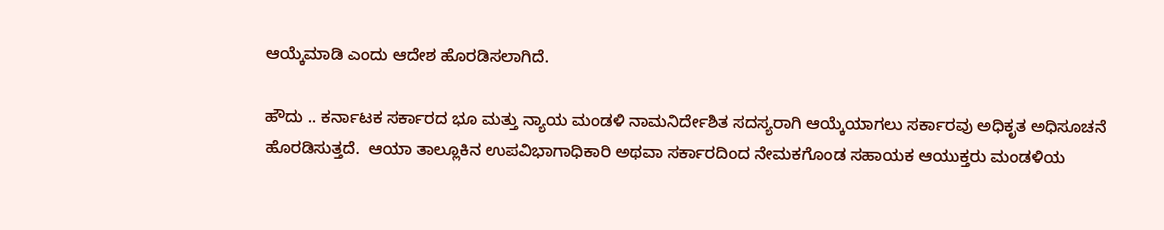ಆಯ್ಕೆಮಾಡಿ ಎಂದು ಆದೇಶ ಹೊರಡಿಸಲಾಗಿದೆ.

ಹೌದು .. ಕರ್ನಾಟಕ ಸರ್ಕಾರದ ಭೂ ಮತ್ತು ನ್ಯಾಯ ಮಂಡಳಿ ನಾಮನಿರ್ದೇಶಿತ ಸದಸ್ಯರಾಗಿ ಆಯ್ಕೆಯಾಗಲು ಸರ್ಕಾರವು ಅಧಿಕೃತ ಅಧಿಸೂಚನೆ ಹೊರಡಿಸುತ್ತದೆ.  ಆಯಾ ತಾಲ್ಲೂಕಿನ ಉಪವಿಭಾಗಾಧಿಕಾರಿ ಅಥವಾ ಸರ್ಕಾರದಿಂದ ನೇಮಕಗೊಂಡ ಸಹಾಯಕ ಆಯುಕ್ತರು ಮಂಡಳಿಯ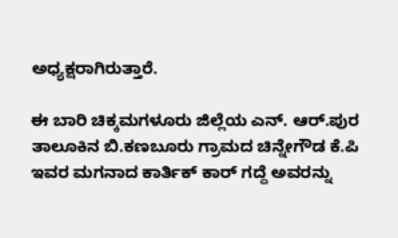ಅಧ್ಯಕ್ಷರಾಗಿರುತ್ತಾರೆ.

ಈ ಬಾರಿ ಚಿಕ್ಕಮಗಳೂರು ಜಿಲ್ಲೆಯ ಎನ್. ಆರ್.ಪುರ ತಾಲೂಕಿನ ಬಿ.ಕಣಬೂರು ಗ್ರಾಮದ ಚಿನ್ನೇಗೌಡ ಕೆ.ಪಿ ಇವರ ಮಗನಾದ ಕಾರ್ತಿಕ್ ಕಾರ್ ಗದ್ದೆ ಅವರನ್ನು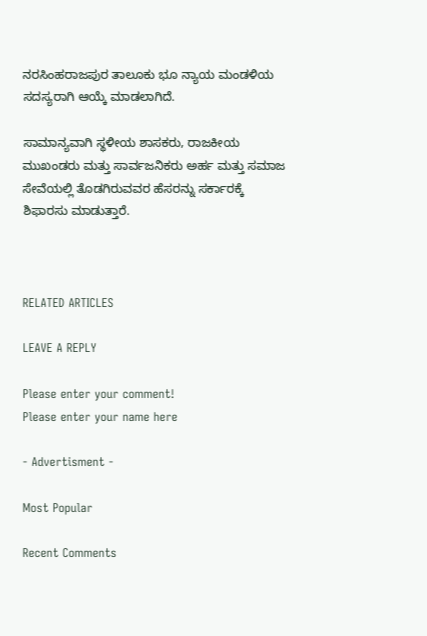ನರಸಿಂಹರಾಜಪುರ ತಾಲೂಕು ಭೂ ನ್ಯಾಯ ಮಂಡಳಿಯ ಸದಸ್ಯರಾಗಿ ಆಯ್ಕೆ ಮಾಡಲಾಗಿದೆ.

ಸಾಮಾನ್ಯವಾಗಿ ಸ್ಥಳೀಯ ಶಾಸಕರು, ರಾಜಕೀಯ ಮುಖಂಡರು ಮತ್ತು ಸಾರ್ವಜನಿಕರು ಅರ್ಹ ಮತ್ತು ಸಮಾಜ ಸೇವೆಯಲ್ಲಿ ತೊಡಗಿರುವವರ ಹೆಸರನ್ನು ಸರ್ಕಾರಕ್ಕೆ ಶಿಫಾರಸು ಮಾಡುತ್ತಾರೆ.



RELATED ARTICLES

LEAVE A REPLY

Please enter your comment!
Please enter your name here

- Advertisment -

Most Popular

Recent Comments